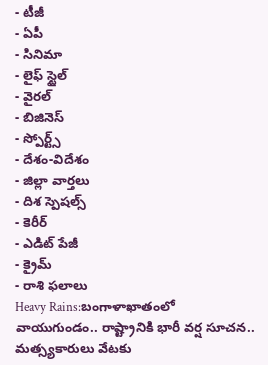- టీజీ
- ఏపీ
- సినిమా
- లైఫ్ స్టైల్
- వైరల్
- బిజినెస్
- స్పోర్ట్స్
- దేశం-విదేశం
- జిల్లా వార్తలు
- దిశ స్పెషల్స్
- కెరీర్
- ఎడిట్ పేజీ
- క్రైమ్
- రాశి ఫలాలు
Heavy Rains:బంగాళాఖాతంలో వాయుగుండం.. రాష్ట్రానికి భారీ వర్ష సూచన.. మత్స్యకారులు వేటకు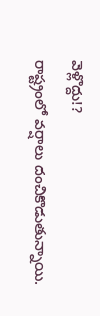వెళ్లొద్దు!?
రాష్ట్రంలో వర్షాలు దంచికొడుతున్నాయి.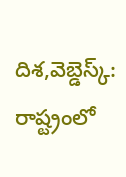దిశ,వెబ్డెస్క్: రాష్ట్రంలో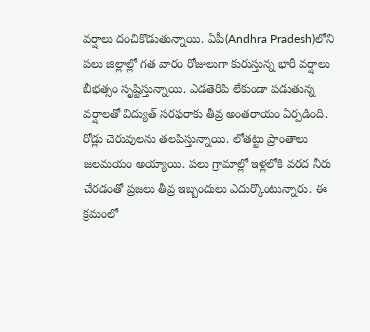వర్షాలు దంచికొడుతున్నాయి. ఏపీ(Andhra Pradesh)లోని పలు జిల్లాల్లో గత వారం రోజులుగా కురుస్తున్న భారీ వర్షాలు బీభత్సం సృష్టిస్తున్నాయి. ఎడతెరిపి లేకుండా పడుతున్న వర్షాలతో విద్యుత్ సరఫరాకు తీవ్ర అంతరాయం ఏర్పడింది. రోడ్లు చెరువులను తలపిస్తున్నాయి. లోతట్టు ప్రాంతాలు జలమయం అయ్యాయి. పలు గ్రామాల్లో ఇళ్లలోకి వరద నీరు చేరడంతో ప్రజలు తీవ్ర ఇబ్బందులు ఎదుర్కొంటున్నారు. ఈ క్రమంలో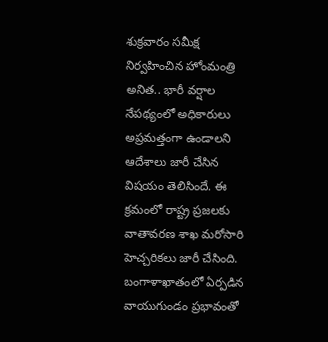శుక్రవారం సమీక్ష నిర్వహించిన హోంమంత్రి అనిత.. భారీ వర్షాల నేపథ్యంలో అధికారులు అప్రమత్తంగా ఉండాలని ఆదేశాలు జారీ చేసిన విషయం తెలిసిందే. ఈ క్రమంలో రాష్ట్ర ప్రజలకు వాతావరణ శాఖ మరోసారి హెచ్చరికలు జారీ చేసింది.
బంగాళాఖాతంలో ఏర్పడిన వాయుగుండం ప్రభావంతో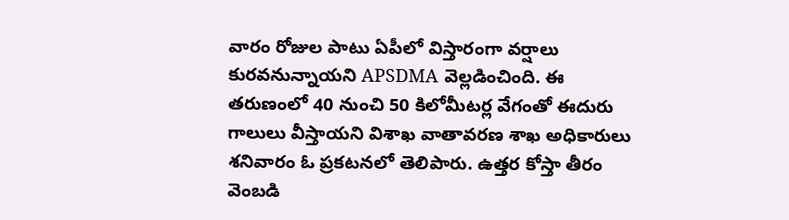వారం రోజుల పాటు ఏపీలో విస్తారంగా వర్షాలు కురవనున్నాయని APSDMA వెల్లడించింది. ఈ తరుణంలో 40 నుంచి 50 కిలోమీటర్ల వేగంతో ఈదురు గాలులు వీస్తాయని విశాఖ వాతావరణ శాఖ అధికారులు శనివారం ఓ ప్రకటనలో తెలిపారు. ఉత్తర కోస్తా తీరం వెంబడి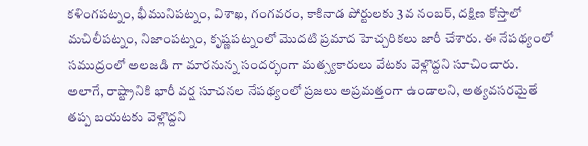కళింగపట్నం, భీమునిపట్నం, విశాఖ, గంగవరం, కాకినాడ పోర్టులకు 3వ నంబర్, దక్షిణ కోస్తాలో మచిలీపట్నం, నిజాంపట్నం, కృష్ణపట్నంలో మొదటి ప్రమాద హెచ్చరికలు జారీ చేశారు. ఈ నేపథ్యంలో సముద్రంలో అలజడి గా మారనున్న సందర్భంగా మత్స్యకారులు వేటకు వెళ్లొద్దని సూచించారు. అలాగే, రాష్ట్రానికి భారీ వర్ష సూచనల నేపథ్యంలో ప్రజలు అప్రమత్తంగా ఉండాలని, అత్యవసరమైతే తప్ప బయటకు వెళ్లొద్దని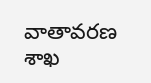వాతావరణ శాఖ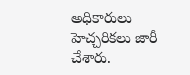అధికారులు హెచ్చరికలు జారీ చేశారు.